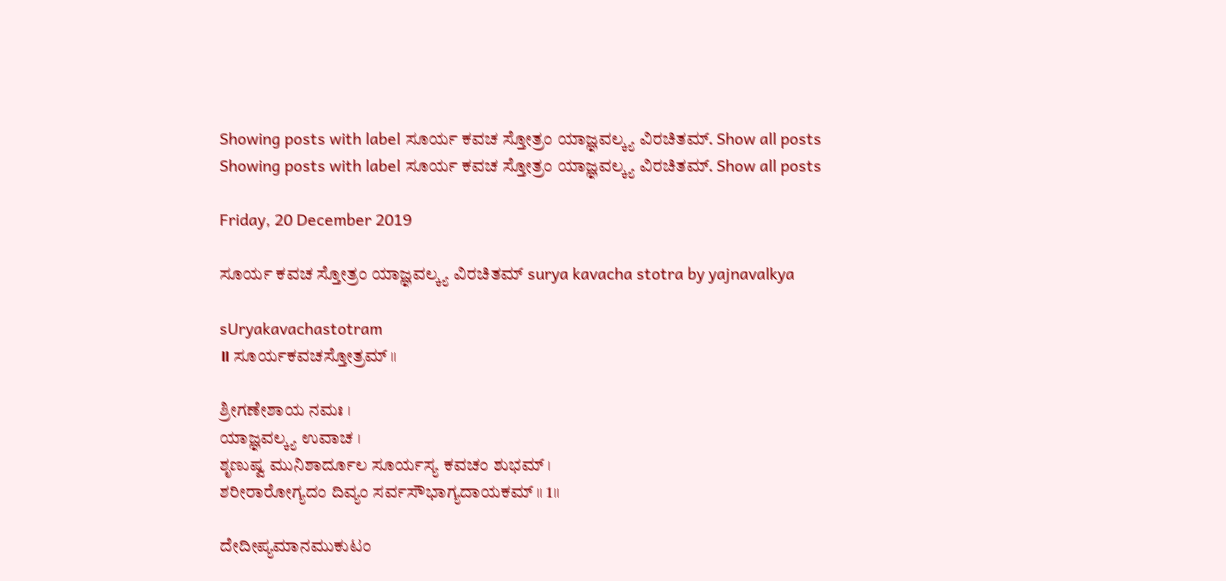Showing posts with label ಸೂರ್ಯ ಕವಚ ಸ್ತೋತ್ರಂ ಯಾಜ್ಞವಲ್ಕ್ಯ ವಿರಚಿತಮ್. Show all posts
Showing posts with label ಸೂರ್ಯ ಕವಚ ಸ್ತೋತ್ರಂ ಯಾಜ್ಞವಲ್ಕ್ಯ ವಿರಚಿತಮ್. Show all posts

Friday, 20 December 2019

ಸೂರ್ಯ ಕವಚ ಸ್ತೋತ್ರಂ ಯಾಜ್ಞವಲ್ಕ್ಯ ವಿರಚಿತಮ್ surya kavacha stotra by yajnavalkya

sUryakavachastotram
॥ ಸೂರ್ಯಕವಚಸ್ತೋತ್ರಮ್ ॥

ಶ್ರೀಗಣೇಶಾಯ ನಮಃ ।
ಯಾಜ್ಞವಲ್ಕ್ಯ ಉವಾಚ ।
ಶೃಣುಷ್ವ ಮುನಿಶಾರ್ದೂಲ ಸೂರ್ಯಸ್ಯ ಕವಚಂ ಶುಭಮ್ ।
ಶರೀರಾರೋಗ್ಯದಂ ದಿವ್ಯಂ ಸರ್ವಸೌಭಾಗ್ಯದಾಯಕಮ್ ॥ 1॥

ದೇದೀಪ್ಯಮಾನಮುಕುಟಂ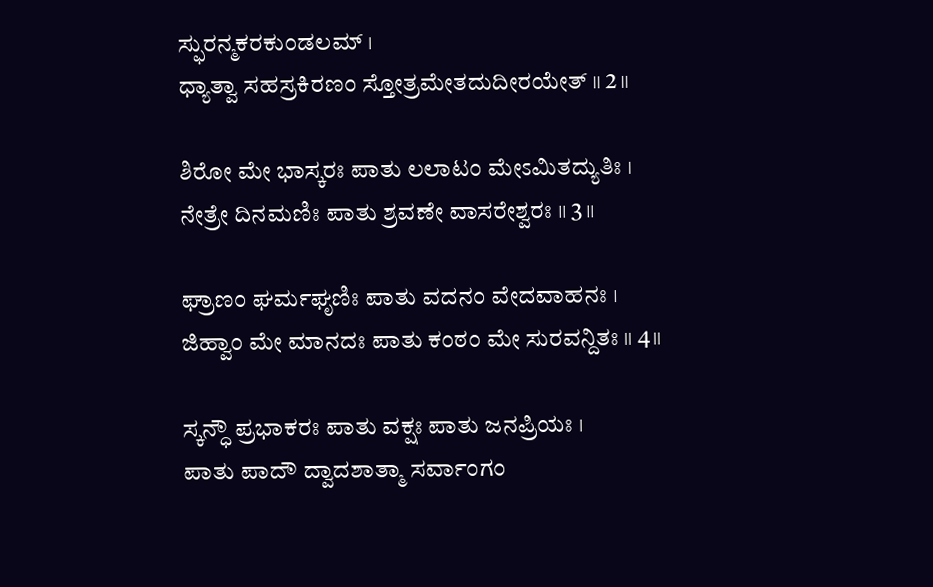ಸ್ಫುರನ್ಮಕರಕುಂಡಲಮ್ ।
ಧ್ಯಾತ್ವಾ ಸಹಸ್ರಕಿರಣಂ ಸ್ತೋತ್ರಮೇತದುದೀರಯೇತ್ ॥ 2॥

ಶಿರೋ ಮೇ ಭಾಸ್ಕರಃ ಪಾತು ಲಲಾಟಂ ಮೇಽಮಿತದ್ಯುತಿಃ ।
ನೇತ್ರೇ ದಿನಮಣಿಃ ಪಾತು ಶ್ರವಣೇ ವಾಸರೇಶ್ವರಃ ॥ 3॥

ಘ್ರಾಣಂ ಘರ್ಮಘೃಣಿಃ ಪಾತು ವದನಂ ವೇದವಾಹನಃ ।
ಜಿಹ್ವಾಂ ಮೇ ಮಾನದಃ ಪಾತು ಕಂಠಂ ಮೇ ಸುರವನ್ದಿತಃ ॥ 4॥

ಸ್ಕನ್ಧೌ ಪ್ರಭಾಕರಃ ಪಾತು ವಕ್ಷಃ ಪಾತು ಜನಪ್ರಿಯಃ ।
ಪಾತು ಪಾದೌ ದ್ವಾದಶಾತ್ಮಾ ಸರ್ವಾಂಗಂ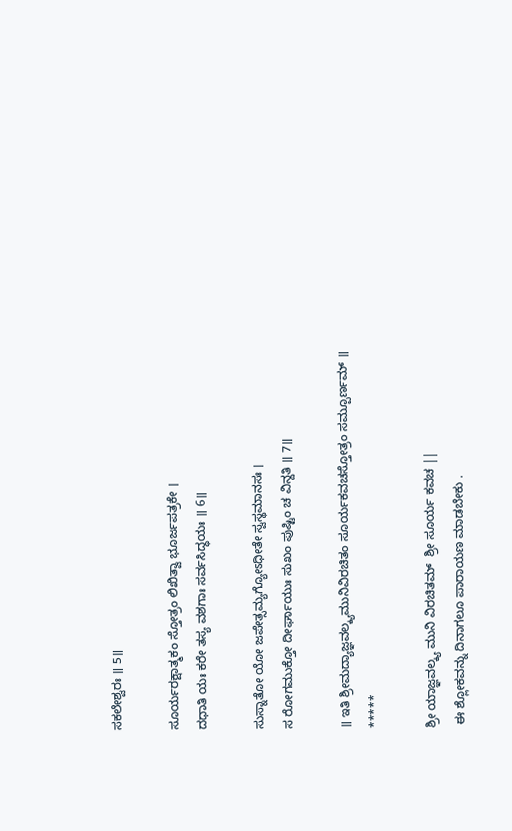ಸಕಲೇಶ್ವರಃ ॥ 5॥

ಸೂರ್ಯರಕ್ಷಾತ್ಮಕಂ ಸ್ತೋತ್ರಂ ಲಿಖಿತ್ವಾ ಭೂರ್ಜಪತ್ರಕೇ ।
ದಧಾತಿ ಯಃ ಕರೇ ತಸ್ಯ ವಶಗಾಃ ಸರ್ವಸಿದ್ಧಯಃ ॥ 6॥

ಸುಸ್ನಾತೋ ಯೋ ಜಪೇತ್ಸಮ್ಯಗ್ಯೋಽಧೀತೇ ಸ್ವಸ್ಥಮಾನಸಃ ।
ಸ ರೋಗಮುಕ್ತೋ ದೀರ್ಘಾಯುಃ ಸುಖಂ ಪುಷ್ಟಿಂ ಚ ವಿನ್ದತಿ ॥ 7॥

॥ ಇತಿ ಶ್ರೀಮದ್ಯಾಜ್ಞವಲ್ಕ್ಯಮುನಿವಿರಚಿತಂ ಸೂರ್ಯಕವಚಸ್ತೋತ್ರಂ ಸಮ್ಪೂರ್ಣಮ್ ॥
*****

ಶ್ರೀ ಯಾಜ್ಞವಲ್ಕ್ಯ ಮುನಿ ವಿರಚಿತಮ್  ಶ್ರೀ ಸೂರ್ಯ ಕವಚ ||
 ಈ ಶ್ಲೋಕವನ್ನು ದಿನಾಗಲೂ ಪಾರಾಯಣ ಮಾಡಬೇಕು .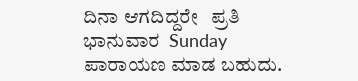ದಿನಾ ಆಗದಿದ್ದರೇ   ಪ್ರತಿ  ಭಾನುವಾರ  Sunday   ಪಾರಾಯಣ ಮಾಡ ಬಹುದು.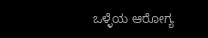ಒಳ್ಳೆಯ ಆರೋಗ್ಯ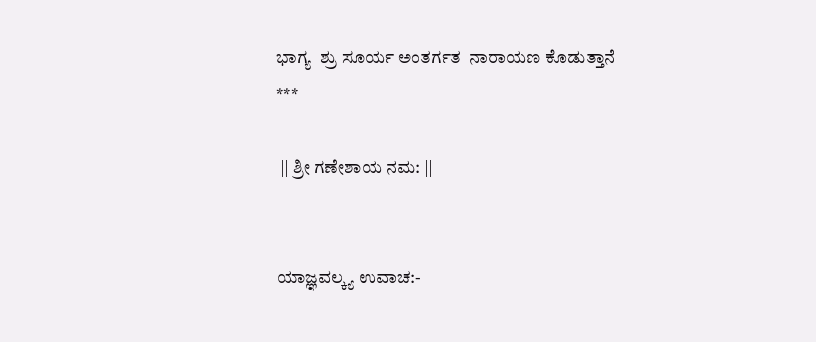ಭಾಗ್ಯ  ಶ್ರು ಸೂರ್ಯ ಅಂತರ್ಗತ  ನಾರಾಯಣ ಕೊಡುತ್ತಾನೆ
***

 || ಶ್ರೀ ಗಣೇಶಾಯ ನಮ: ||


ಯಾಜ್ಞವಲ್ಕ್ಯ ಉವಾಚ:-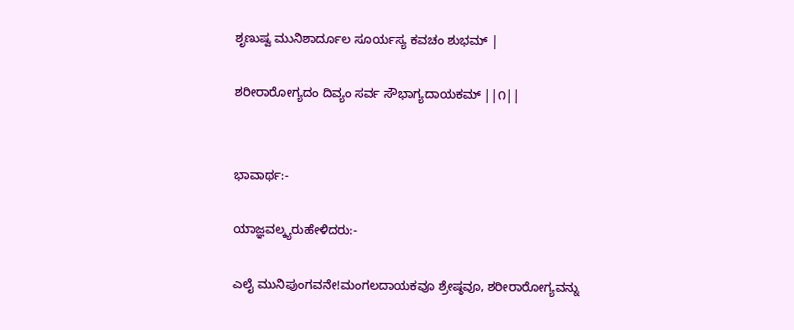ಶೃಣುಷ್ವ ಮುನಿಶಾರ್ದೂಲ ಸೂರ್ಯಸ್ಯ ಕವಚಂ ಶುಭಮ್ |

ಶರೀರಾರೋಗ್ಯದಂ ದಿವ್ಯಂ ಸರ್ವ ಸೌಭಾಗ್ಯದಾಯಕಮ್ ||೧||


ಭಾವಾರ್ಥ:-

ಯಾಜ್ಞವಲ್ಕ್ಯರುಹೇಳಿದರು:-

ಎಲೈ ಮುನಿಪುಂಗವನೇ!ಮಂಗಲದಾಯಕವೂ ಶ್ರೇಷ್ಠವೂ, ಶರೀರಾರೋಗ್ಯವನ್ನು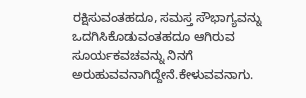ರಕ್ಷಿಸುವಂತಹದೂ, ಸಮಸ್ತ ಸೌಭಾಗ್ಯವನ್ನು ಒದಗಿಸಿಕೊಡುವಂತಹದೂ ಆಗಿರುವ ಸೂರ್ಯಕವಚವನ್ನು ನಿನಗೆ ಅರುಹುವವನಾಗಿದ್ದೇನೆ.ಕೇಳುವವನಾಗು.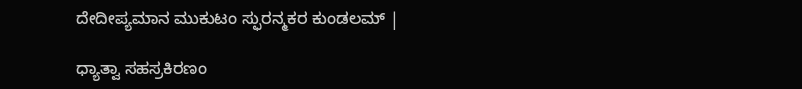ದೇದೀಪ್ಯಮಾನ ಮುಕುಟಂ ಸ್ಫುರನ್ಮಕರ ಕುಂಡಲಮ್ |

ಧ್ಯಾತ್ವಾ ಸಹಸ್ರಕಿರಣಂ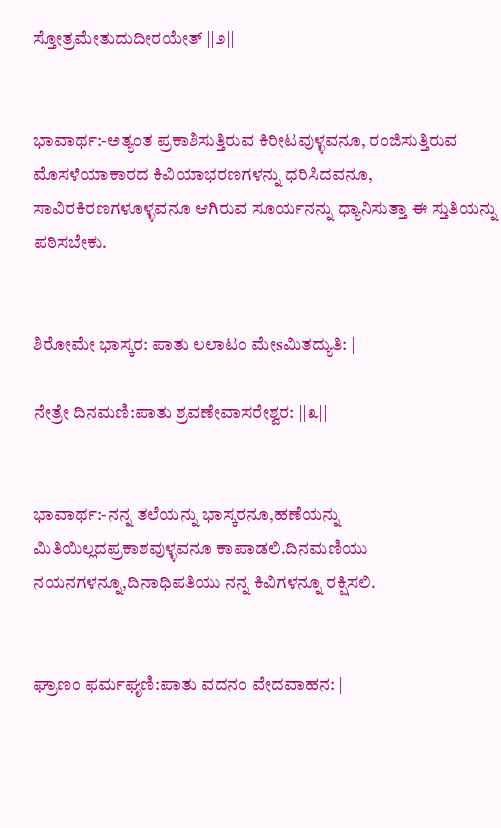ಸ್ತೋತ್ರಮೇತುದುದೀರಯೇತ್ ||೨||


ಭಾವಾರ್ಥ:-ಅತ್ಯಂತ ಪ್ರಕಾಶಿಸುತ್ತಿರುವ ಕಿರೀಟವುಳ್ಳವನೂ, ರಂಜಿಸುತ್ತಿರುವ ಮೊಸಳೆಯಾಕಾರದ ಕಿವಿಯಾಭರಣಗಳನ್ನು ಧರಿಸಿದವನೂ, ಸಾವಿರಕಿರಣಗಳೂಳ್ಳವನೂ ಆಗಿರುವ ಸೂರ್ಯನನ್ನು ಧ್ಯಾನಿಸುತ್ತಾ ಈ ಸ್ತುತಿಯನ್ನು ಪಠಿಸಬೇಕು.


ಶಿರೋಮೇ ಭಾಸ್ಕರ: ಪಾತು ಲಲಾಟಂ ಮೇsಮಿತದ್ಯುತಿ: |

ನೇತ್ರೇ ದಿನಮಣಿ:ಪಾತು ಶ್ರವಣೇವಾಸರೇಶ್ವರ: ||೩||


ಭಾವಾರ್ಥ:-ನನ್ನ ತಲೆಯನ್ನು ಭಾಸ್ಕರನೂ,ಹಣೆಯನ್ನು ಮಿತಿಯಿಲ್ಲದಪ್ರಕಾಶವುಳ್ಳವನೂ ಕಾಪಾಡಲಿ.ದಿನಮಣಿಯು ನಯನಗಳನ್ನೂ,ದಿನಾಧಿಪತಿಯು ನನ್ನ ಕಿವಿಗಳನ್ನೂ ರಕ್ಷಿಸಲಿ.


ಘ್ರಾಣಂ ಫರ್ಮಘೃಣಿ:ಪಾತು ವದನಂ ವೇದವಾಹನ: |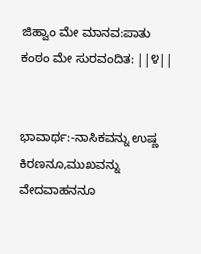ಜಿಹ್ವಾಂ ಮೇ ಮಾನವ:ಪಾತು ಕಂಠಂ ಮೇ ಸುರವಂದಿತ: ||೪||


ಭಾವಾರ್ಥ:-ನಾಸಿಕವನ್ನು ಉಷ್ಣ ಕಿರಣನೂ,ಮುಖವನ್ನು ವೇದವಾಹನನೂ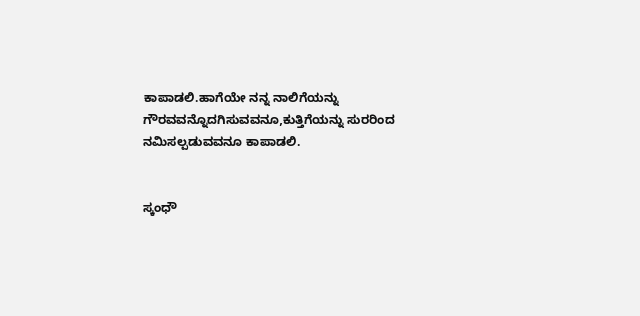ಕಾಪಾಡಲಿ.ಹಾಗೆಯೇ ನನ್ನ ನಾಲಿಗೆಯನ್ನು ಗೌರವವನ್ನೊದಗಿಸುವವನೂ,ಕುತ್ತಿಗೆಯನ್ನು ಸುರರಿಂದ ನಮಿಸಲ್ಪಡುವವನೂ ಕಾಪಾಡಲಿ.


ಸ್ಕಂಧೌ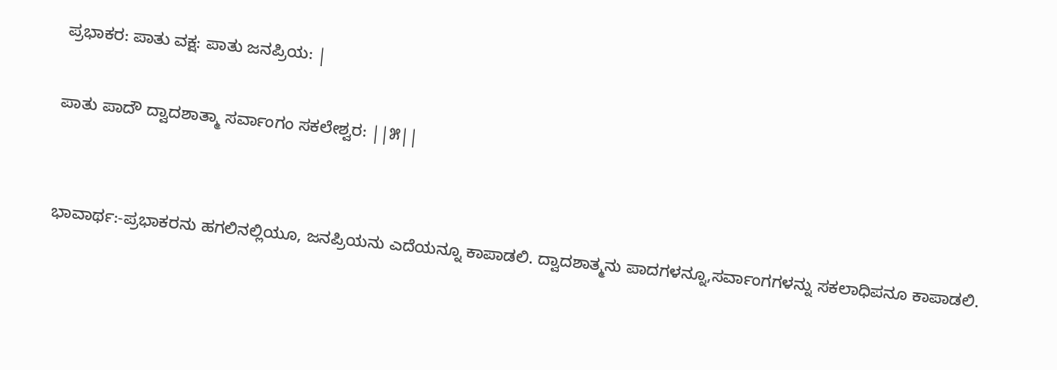ಪ್ರಭಾಕರ: ಪಾತು ವಕ್ಷ: ಪಾತು ಜನಪ್ರಿಯ: |

ಪಾತು ಪಾದೌ ದ್ವಾದಶಾತ್ಮಾ ಸರ್ವಾಂಗಂ ಸಕಲೇಶ್ವರ: ||೫||


ಭಾವಾರ್ಥ:-ಪ್ರಭಾಕರನು ಹಗಲಿನಲ್ಲಿಯೂ, ಜನಪ್ರಿಯನು ಎದೆಯನ್ನೂ ಕಾಪಾಡಲಿ. ದ್ವಾದಶಾತ್ಮನು ಪಾದಗಳನ್ನೂ,ಸರ್ವಾಂಗಗಳನ್ನು ಸಕಲಾಧಿಪನೂ ಕಾಪಾಡಲಿ.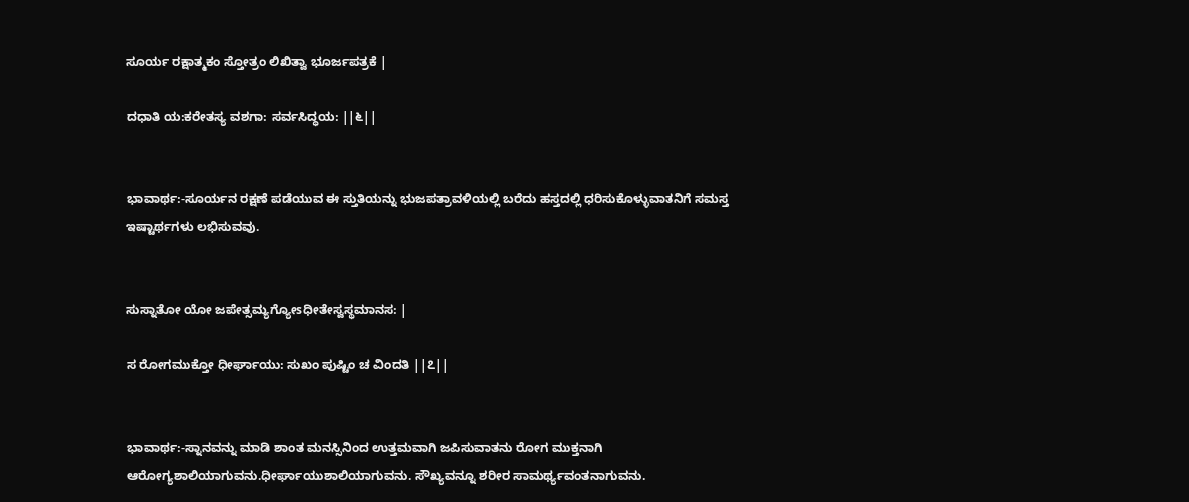ಸೂರ್ಯ ರಕ್ಷಾತ್ಮಕಂ ಸ್ತೋತ್ರಂ ಲಿಖಿತ್ವಾ ಭೂರ್ಜಪತ್ರಕೆ |

ದಧಾತಿ ಯ:ಕರೇತಸ್ಯ ವಶಗಾ: ಸರ್ವಸಿದ್ಧಯ: ||೬||


ಭಾವಾರ್ಥ:-ಸೂರ್ಯನ ರಕ್ಷಣೆ ಪಡೆಯುವ ಈ ಸ್ತುತಿಯನ್ನು ಭುಜಪತ್ರಾವಳಿಯಲ್ಲಿ ಬರೆದು ಹಸ್ತದಲ್ಲಿ ಧರಿಸುಕೊಳ್ಳುವಾತನಿಗೆ ಸಮಸ್ತ ಇಷ್ಟಾರ್ಥಗಳು ಲಭಿಸುವವು.


ಸುಸ್ನಾತೋ ಯೋ ಜಪೇತ್ಸಮ್ಯಗ್ಯೋsಧೀತೇಸ್ವಸ್ಥಮಾನಸ: |

ಸ ರೋಗಮುಕ್ತೋ ಧೀರ್ಘಾಯು: ಸುಖಂ ಪುಷ್ಟಿಂ ಚ ವಿಂದತಿ ||೭||


ಭಾವಾರ್ಥ:-ಸ್ನಾನವನ್ನು ಮಾಡಿ ಶಾಂತ ಮನಸ್ಸಿನಿಂದ ಉತ್ತಮವಾಗಿ ಜಪಿಸುವಾತನು ರೋಗ ಮುಕ್ತನಾಗಿ ಆರೋಗ್ಯಶಾಲಿಯಾಗುವನು.ಧೀರ್ಘಾಯುಶಾಲಿಯಾಗುವನು. ಸೌಖ್ಯವನ್ನೂ ಶರೀರ ಸಾಮರ್ಥ್ಯವಂತನಾಗುವನು.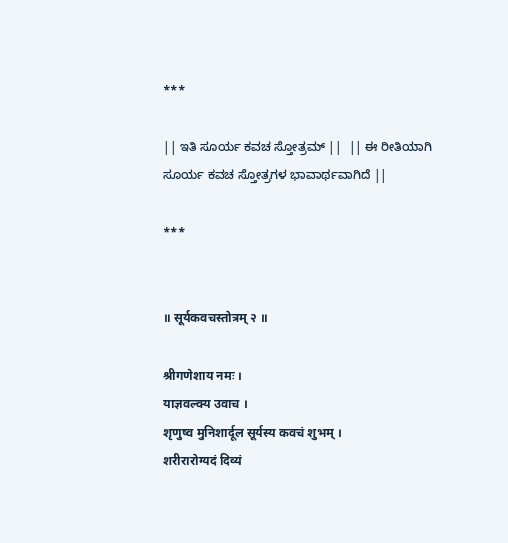***

|| ಇತಿ ಸೂರ್ಯ ಕವಚ ಸ್ತೋತ್ರಮ್ ||  || ಈ ರೀತಿಯಾಗಿ ಸೂರ್ಯ ಕವಚ ಸ್ತೋತ್ರಗಳ ಭಾವಾರ್ಥವಾಗಿದೆ ||

***


॥ सूर्यकवचस्तोत्रम् २ ॥

श्रीगणेशाय नमः ।
याज्ञवल्क्य उवाच ।
श‍ृणुष्व मुनिशार्दूल सूर्यस्य कवचं शुभम् ।
शरीरारोग्यदं दिव्यं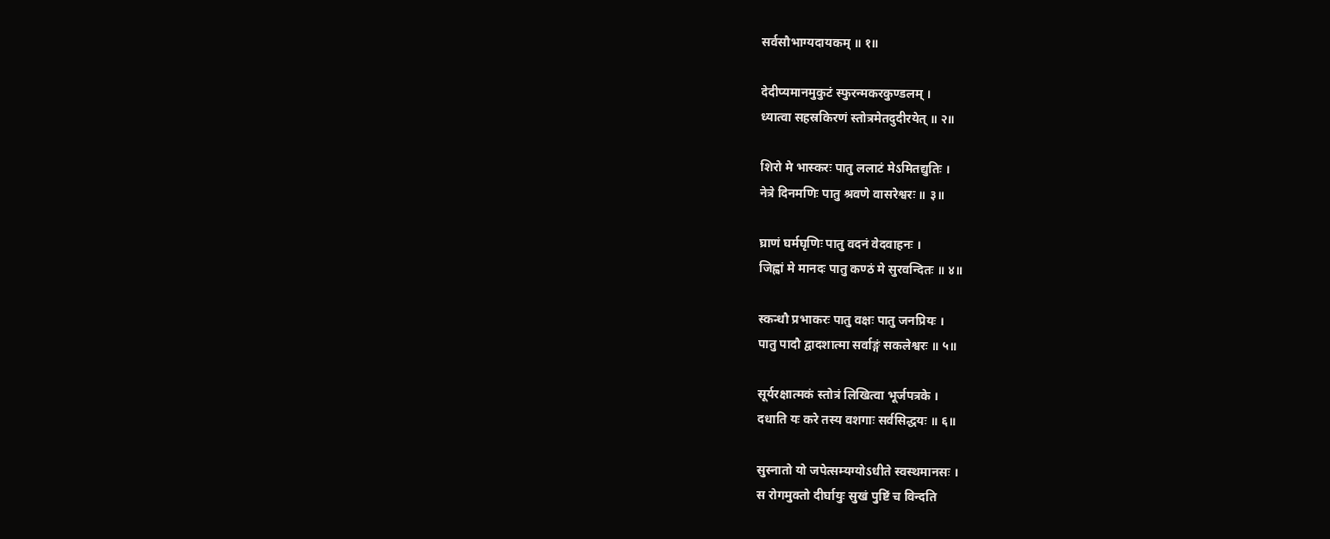सर्वसौभाग्यदायकम् ॥ १॥

देदीप्यमानमुकुटं स्फुरन्मकरकुण्डलम् ।
ध्यात्वा सहस्रकिरणं स्तोत्रमेतदुदीरयेत् ॥ २॥

शिरो मे भास्करः पातु ललाटं मेऽमितद्युतिः ।
नेत्रे दिनमणिः पातु श्रवणे वासरेश्वरः ॥ ३॥

घ्राणं घर्मघृणिः पातु वदनं वेदवाहनः ।
जिह्वां मे मानदः पातु कण्ठं मे सुरवन्दितः ॥ ४॥

स्कन्धौ प्रभाकरः पातु वक्षः पातु जनप्रियः ।
पातु पादौ द्वादशात्मा सर्वाङ्गं सकलेश्वरः ॥ ५॥

सूर्यरक्षात्मकं स्तोत्रं लिखित्वा भूर्जपत्रके ।
दधाति यः करे तस्य वशगाः सर्वसिद्धयः ॥ ६॥

सुस्नातो यो जपेत्सम्यग्योऽधीते स्वस्थमानसः ।
स रोगमुक्तो दीर्घायुः सुखं पुष्टिं च विन्दति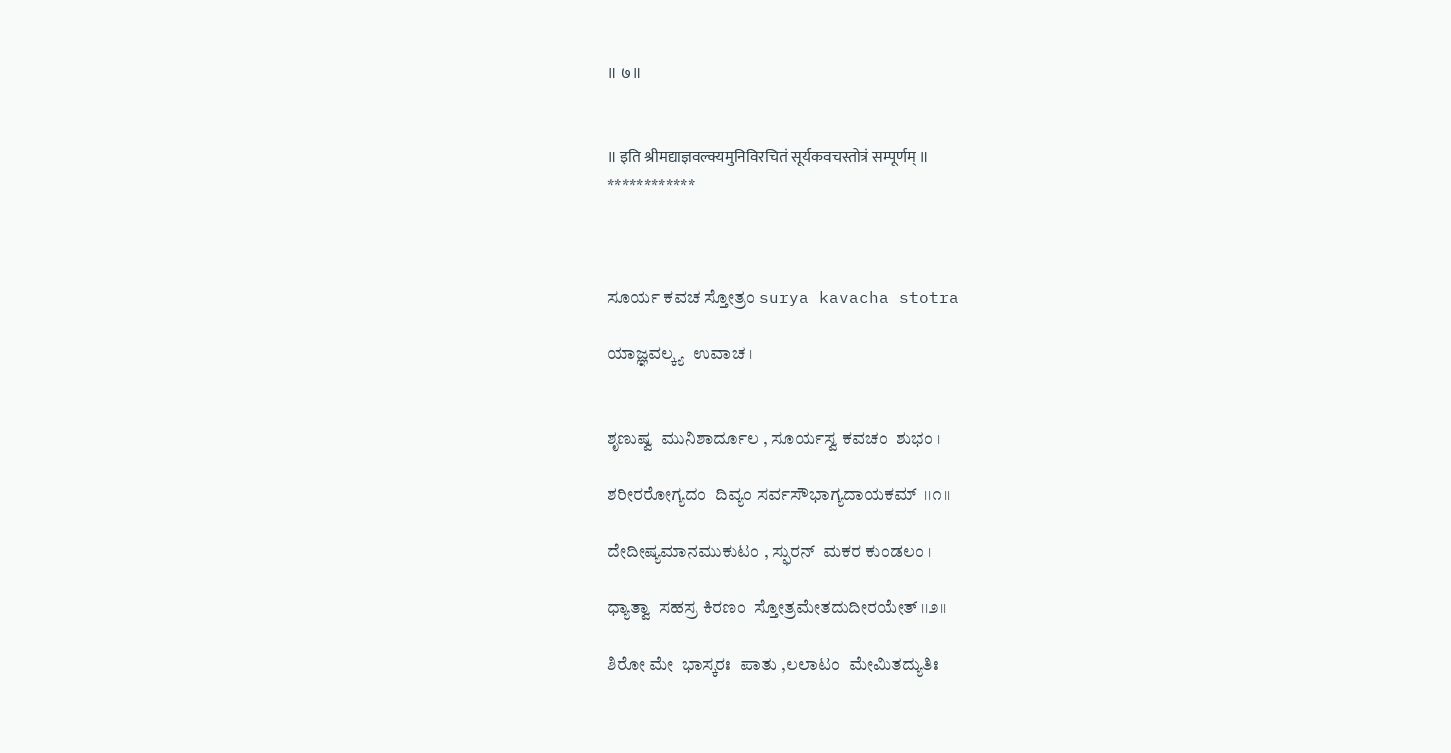॥ ७॥


॥ इति श्रीमद्याज्ञवल्क्यमुनिविरचितं सूर्यकवचस्तोत्रं सम्पूर्णम् ॥
************



ಸೂರ್ಯ ಕವಚ ಸ್ತೋತ್ರಂ surya kavacha stotra

ಯಾಜ್ಞವಲ್ಕ್ಯ  ಉವಾಚ ।


ಶೃಣುಷ್ವ  ಮುನಿಶಾರ್ದೂಲ , ಸೂರ್ಯಸ್ವ ಕವಚಂ  ಶುಭಂ ।

ಶರೀರರೋಗ್ಯದಂ  ದಿವ್ಯಂ ಸರ್ವಸೌಭಾಗ್ಯದಾಯಕಮ್  ।।೧।।

ದೇದೀಷ್ಯಮಾನಮುಕುಟಂ , ಸ್ಫುರನ್  ಮಕರ ಕುಂಡಲಂ ।

ಧ್ಯಾತ್ವಾ  ಸಹಸ್ರ ಕಿರಣಂ  ಸ್ತೋತ್ರಮೇತದುದೀರಯೇತ್ ।।೨।।

ಶಿರೋ ಮೇ  ಭಾಸ್ಕರಃ  ಪಾತು ,ಲಲಾಟಂ  ಮೇಮಿತದ್ಯುತಿಃ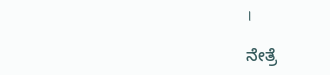।

ನೇತ್ರೆ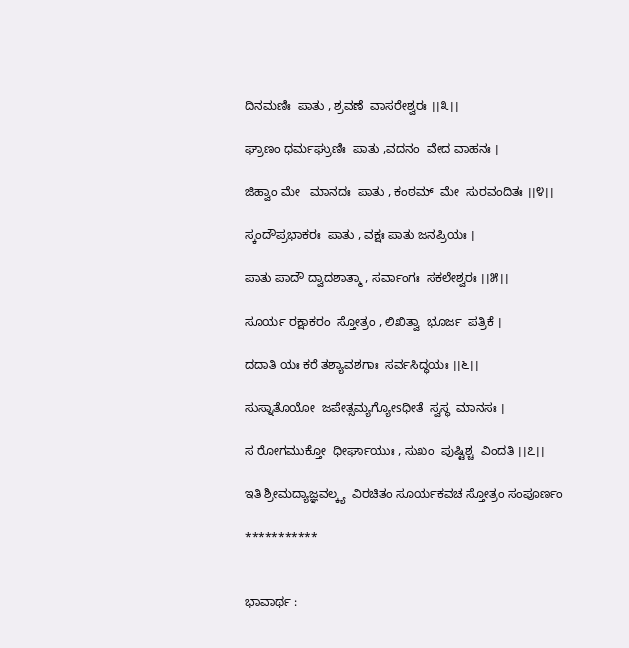ದಿನಮಣಿಃ  ಪಾತು , ಶ್ರವಣೆ  ವಾಸರೇಶ್ವರಃ ।।೩।।

ಘ್ರಾಣಂ ಧರ್ಮಘ್ರುಣಿಃ  ಪಾತು ,ವದನಂ  ವೇದ ವಾಹನಃ ।

ಜಿಹ್ವಾಂ ಮೇ   ಮಾನದಃ  ಪಾತು , ಕಂಠಮ್  ಮೇ  ಸುರವಂದಿತಃ ।।೪।।

ಸ್ಕಂದೌಪ್ರಭಾಕರಃ  ಪಾತು , ವಕ್ಷಃ ಪಾತು ಜನಪ್ರಿಯಃ ।

ಪಾತು ಪಾದೌ ದ್ವಾದಶಾತ್ಮಾ , ಸರ್ವಾಂಗಃ  ಸಕಲೇಶ್ವರಃ ।।೫।।

ಸೂರ್ಯ ರಕ್ಷಾಕರಂ  ಸ್ತೋತ್ರಂ , ಲಿಖಿತ್ವಾ  ಭೂರ್ಜ  ಪತ್ರಿಕೆ ।

ದದಾತಿ ಯಃ ಕರೆ ತಶ್ಯಾವಶಗಾಃ  ಸರ್ವಸಿದ್ಧಯಃ ।।೬।।

ಸುಸ್ನಾತೊಯೋ  ಜಪೇತ್ಸಮ್ಯಗ್ಯೋsಧೀತೆ  ಸ್ವಸ್ಥ  ಮಾನಸಃ ।

ಸ ರೋಗಮುಕ್ತೋ  ಧೀರ್ಘಾಯುಃ , ಸುಖಂ  ಪುಷ್ಟಿಶ್ಚ  ವಿಂದತಿ ।।೭।।

ಇತಿ ಶ್ರೀಮದ್ಯಾಜ್ಞವಲ್ಕ್ಯ  ವಿರಚಿತಂ ಸೂರ್ಯಕವಚ ಸ್ತೋತ್ರಂ ಸಂಪೂರ್ಣಂ

***********


ಭಾವಾರ್ಥ :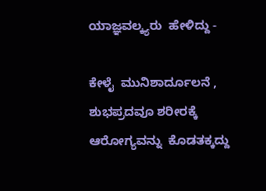ಯಾಜ್ಞವಲ್ಕ್ಯರು  ಹೇಳಿದ್ದು -

ಕೇಳೈ  ಮುನಿಶಾರ್ದೂಲನೆ , ಶುಭಪ್ರದವೂ ಶರೀರಕ್ಕೆ ಆರೋಗ್ಯವನ್ನು  ಕೊಡತಕ್ಕದ್ದು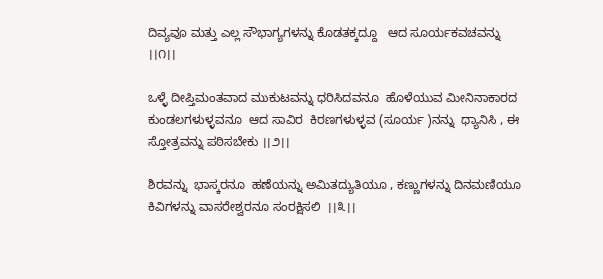ದಿವ್ಯವೂ ಮತ್ತು ಎಲ್ಲ ಸೌಭಾಗ್ಯಗಳನ್ನು ಕೊಡತಕ್ಕದ್ದೂ   ಆದ ಸೂರ್ಯಕವಚವನ್ನು ।।೧।।

ಒಳ್ಳೆ ದೀಪ್ತಿಮಂತವಾದ ಮುಕುಟವನ್ನು ಧರಿಸಿದವನೂ  ಹೊಳೆಯುವ ಮೀನಿನಾಕಾರದ ಕುಂಡಲಗಳುಳ್ಳವನೂ  ಆದ ಸಾವಿರ  ಕಿರಣಗಳುಳ್ಳವ (ಸೂರ್ಯ )ನನ್ನು  ಧ್ಯಾನಿಸಿ , ಈ  ಸ್ತೋತ್ರವನ್ನು ಪಠಿಸಬೇಕು ।।೨।।

ಶಿರವನ್ನು  ಭಾಸ್ಕರನೂ  ಹಣೆಯನ್ನು ಅಮಿತದ್ಯುತಿಯೂ , ಕಣ್ಣುಗಳನ್ನು ದಿನಮಣಿಯೂ  ಕಿವಿಗಳನ್ನು ವಾಸರೇಶ್ವರನೂ ಸಂರಕ್ಷಿಸಲಿ  ।।೩।।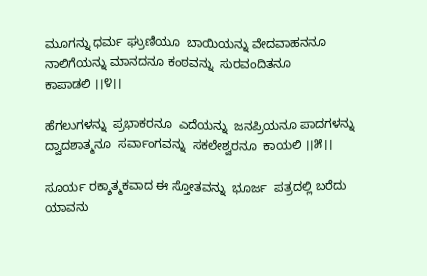ಮೂಗನ್ನು ಧರ್ಮ ಘ್ರುಣಿಯೂ  ಬಾಯಿಯನ್ನು ವೇದವಾಹನನೂ  ನಾಲಿಗೆಯನ್ನು ಮಾನದನೂ ಕಂಠವನ್ನು  ಸುರವಂದಿತನೂ
ಕಾಪಾಡಲಿ ।।೪।।

ಹೆಗಲುಗಳನ್ನು  ಪ್ರಭಾಕರನೂ  ಎದೆಯನ್ನು  ಜನಪ್ರಿಯನೂ ಪಾದಗಳನ್ನು  ದ್ವಾದಶಾತ್ಮನೂ  ಸರ್ವಾಂಗವನ್ನು  ಸಕಲೇಶ್ವರನೂ  ಕಾಯಲಿ ।।೫।।

ಸೂರ್ಯ ರಕ್ಶಾತ್ಮಕವಾದ ಈ ಸ್ತೋತವನ್ನು  ಭೂರ್ಜ  ಪತ್ರದಲ್ಲಿ ಬರೆದು ಯಾವನು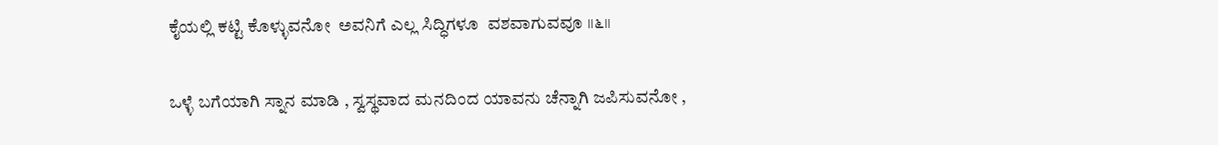ಕೈಯಲ್ಲಿ ಕಟ್ಟಿ ಕೊಳ್ಳುವನೋ  ಅವನಿಗೆ ಎಲ್ಲ ಸಿದ್ಧಿಗಳೂ  ವಶವಾಗುವವೂ ।।೬।।

ಒಳ್ಳೆ ಬಗೆಯಾಗಿ ಸ್ನಾನ ಮಾಡಿ , ಸ್ವಸ್ಥವಾದ ಮನದಿಂದ ಯಾವನು ಚೆನ್ನಾಗಿ ಜಪಿಸುವನೋ ,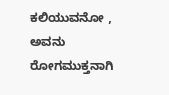ಕಲಿಯುವನೋ , ಅವನು ರೋಗಮುಕ್ತನಾಗಿ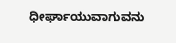ಧೀರ್ಘಾಯುವಾಗುವನು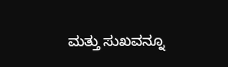ಮತ್ತು ಸುಖವನ್ನೂ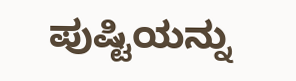ಪುಷ್ಟಿಯನ್ನು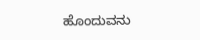ಹೊಂದುವನು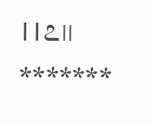।।೭।।
*******